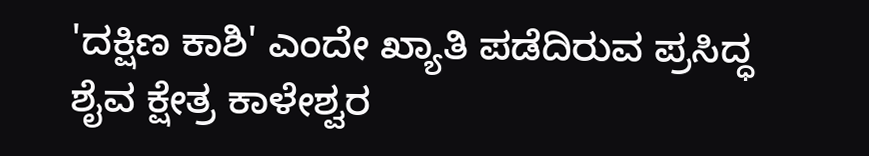'ದಕ್ಷಿಣ ಕಾಶಿ' ಎಂದೇ ಖ್ಯಾತಿ ಪಡೆದಿರುವ ಪ್ರಸಿದ್ಧ ಶೈವ ಕ್ಷೇತ್ರ ಕಾಳೇಶ್ವರ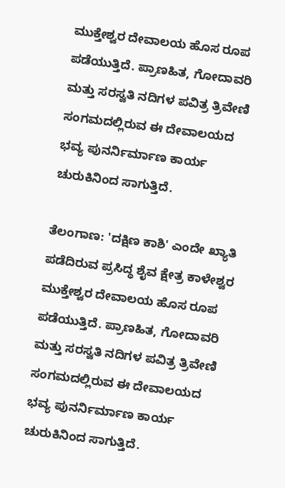ಮುಕ್ತೇಶ್ವರ ದೇವಾಲಯ ಹೊಸ ರೂಪ ಪಡೆಯುತ್ತಿದೆ. ಪ್ರಾಣಹಿತ, ಗೋದಾವರಿ ಮತ್ತು ಸರಸ್ವತಿ ನದಿಗಳ ಪವಿತ್ರ ತ್ರಿವೇಣಿ ಸಂಗಮದಲ್ಲಿರುವ ಈ ದೇವಾಲಯದ ಭವ್ಯ ಪುನರ್ನಿರ್ಮಾಣ ಕಾರ್ಯ ಚುರುಕಿನಿಂದ ಸಾಗುತ್ತಿದೆ.

ತೆಲಂಗಾಣ: 'ದಕ್ಷಿಣ ಕಾಶಿ' ಎಂದೇ ಖ್ಯಾತಿ ಪಡೆದಿರುವ ಪ್ರಸಿದ್ಧ ಶೈವ ಕ್ಷೇತ್ರ ಕಾಳೇಶ್ವರ ಮುಕ್ತೇಶ್ವರ ದೇವಾಲಯ ಹೊಸ ರೂಪ ಪಡೆಯುತ್ತಿದೆ. ಪ್ರಾಣಹಿತ, ಗೋದಾವರಿ ಮತ್ತು ಸರಸ್ವತಿ ನದಿಗಳ ಪವಿತ್ರ ತ್ರಿವೇಣಿ ಸಂಗಮದಲ್ಲಿರುವ ಈ ದೇವಾಲಯದ ಭವ್ಯ ಪುನರ್ನಿರ್ಮಾಣ ಕಾರ್ಯ ಚುರುಕಿನಿಂದ ಸಾಗುತ್ತಿದೆ.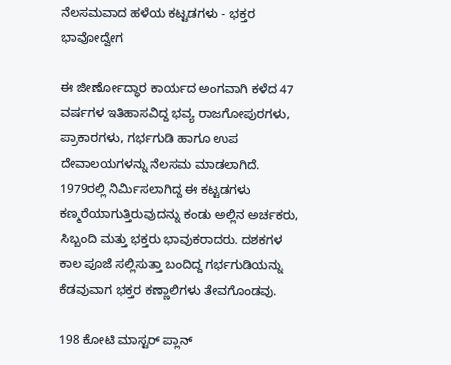ನೆಲಸಮವಾದ ಹಳೆಯ ಕಟ್ಟಡಗಳು - ಭಕ್ತರ ಭಾವೋದ್ವೇಗ

ಈ ಜೀರ್ಣೋದ್ಧಾರ ಕಾರ್ಯದ ಅಂಗವಾಗಿ ಕಳೆದ 47 ವರ್ಷಗಳ ಇತಿಹಾಸವಿದ್ದ ಭವ್ಯ ರಾಜಗೋಪುರಗಳು, ಪ್ರಾಕಾರಗಳು, ಗರ್ಭಗುಡಿ ಹಾಗೂ ಉಪ ದೇವಾಲಯಗಳನ್ನು ನೆಲಸಮ ಮಾಡಲಾಗಿದೆ. 1979ರಲ್ಲಿ ನಿರ್ಮಿಸಲಾಗಿದ್ದ ಈ ಕಟ್ಟಡಗಳು ಕಣ್ಮರೆಯಾಗುತ್ತಿರುವುದನ್ನು ಕಂಡು ಅಲ್ಲಿನ ಅರ್ಚಕರು, ಸಿಬ್ಬಂದಿ ಮತ್ತು ಭಕ್ತರು ಭಾವುಕರಾದರು. ದಶಕಗಳ ಕಾಲ ಪೂಜೆ ಸಲ್ಲಿಸುತ್ತಾ ಬಂದಿದ್ದ ಗರ್ಭಗುಡಿಯನ್ನು ಕೆಡವುವಾಗ ಭಕ್ತರ ಕಣ್ಣಾಲಿಗಳು ತೇವಗೊಂಡವು.

198 ಕೋಟಿ ಮಾಸ್ಟರ್ ಪ್ಲಾನ್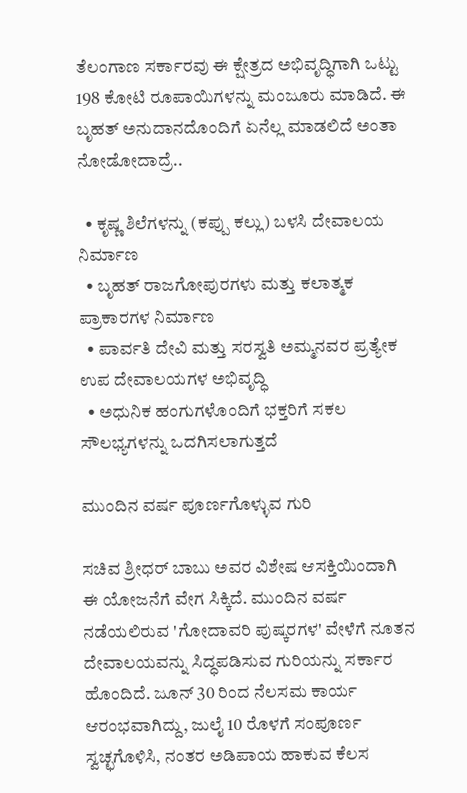ತೆಲಂಗಾಣ ಸರ್ಕಾರವು ಈ ಕ್ಷೇತ್ರದ ಅಭಿವೃದ್ಧಿಗಾಗಿ ಒಟ್ಟು 198 ಕೋಟಿ ರೂಪಾಯಿಗಳನ್ನು ಮಂಜೂರು ಮಾಡಿದೆ. ಈ ಬೃಹತ್ ಅನುದಾನದೊಂದಿಗೆ ಏನೆಲ್ಲ ಮಾಡಲಿದೆ ಅಂತಾ ನೋಡೋದಾದ್ರೆ..

  • ಕೃಷ್ಣ ಶಿಲೆಗಳನ್ನು (ಕಪ್ಪು ಕಲ್ಲು) ಬಳಸಿ ದೇವಾಲಯ ನಿರ್ಮಾಣ
  • ಬೃಹತ್ ರಾಜಗೋಪುರಗಳು ಮತ್ತು ಕಲಾತ್ಮಕ ಪ್ರಾಕಾರಗಳ ನಿರ್ಮಾಣ
  • ಪಾರ್ವತಿ ದೇವಿ ಮತ್ತು ಸರಸ್ವತಿ ಅಮ್ಮನವರ ಪ್ರತ್ಯೇಕ ಉಪ ದೇವಾಲಯಗಳ ಅಭಿವೃದ್ಧಿ
  • ಅಧುನಿಕ ಹಂಗುಗಳೊಂದಿಗೆ ಭಕ್ತರಿಗೆ ಸಕಲ ಸೌಲಭ್ಯಗಳನ್ನು ಒದಗಿಸಲಾಗುತ್ತದೆ

ಮುಂದಿನ ವರ್ಷ ಪೂರ್ಣಗೊಳ್ಳುವ ಗುರಿ

ಸಚಿವ ಶ್ರೀಧರ್ ಬಾಬು ಅವರ ವಿಶೇಷ ಆಸಕ್ತಿಯಿಂದಾಗಿ ಈ ಯೋಜನೆಗೆ ವೇಗ ಸಿಕ್ಕಿದೆ. ಮುಂದಿನ ವರ್ಷ ನಡೆಯಲಿರುವ 'ಗೋದಾವರಿ ಪುಷ್ಕರಗಳ' ವೇಳೆಗೆ ನೂತನ ದೇವಾಲಯವನ್ನು ಸಿದ್ಧಪಡಿಸುವ ಗುರಿಯನ್ನು ಸರ್ಕಾರ ಹೊಂದಿದೆ. ಜೂನ್ 30 ರಿಂದ ನೆಲಸಮ ಕಾರ್ಯ ಆರಂಭವಾಗಿದ್ದು, ಜುಲೈ 10 ರೊಳಗೆ ಸಂಪೂರ್ಣ ಸ್ವಚ್ಛಗೊಳಿಸಿ, ನಂತರ ಅಡಿಪಾಯ ಹಾಕುವ ಕೆಲಸ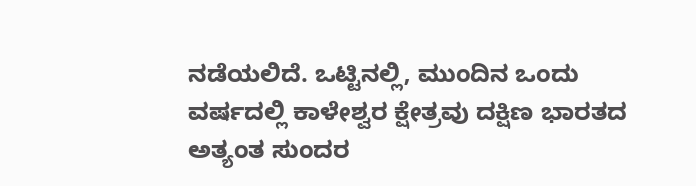ನಡೆಯಲಿದೆ. ಒಟ್ಟಿನಲ್ಲಿ, ಮುಂದಿನ ಒಂದು ವರ್ಷದಲ್ಲಿ ಕಾಳೇಶ್ವರ ಕ್ಷೇತ್ರವು ದಕ್ಷಿಣ ಭಾರತದ ಅತ್ಯಂತ ಸುಂದರ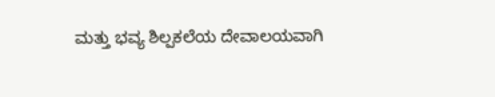ಮತ್ತು ಭವ್ಯ ಶಿಲ್ಪಕಲೆಯ ದೇವಾಲಯವಾಗಿ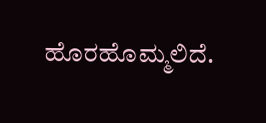ಹೊರಹೊಮ್ಮಲಿದೆ.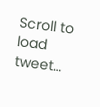Scroll to load tweet…